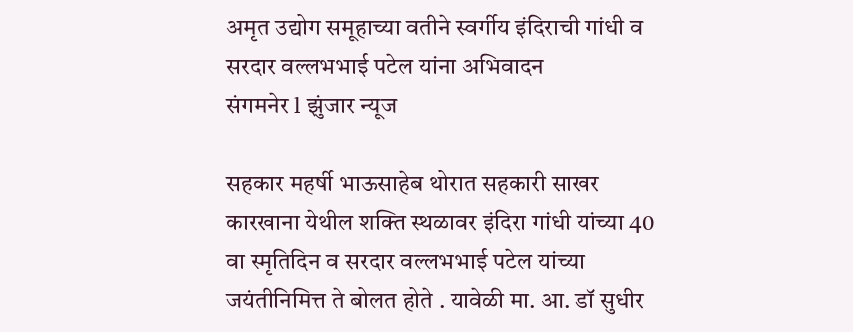अमृत उद्योग समूहाच्या वतीने स्वर्गीय इंदिराची गांधी व सरदार वल्लभभाई पटेल यांना अभिवादन
संगमनेर l झुंजार न्यूज

सहकार महर्षी भाऊसाहेब थोरात सहकारी साखर कारखाना येथील शक्ति स्थळावर इंदिरा गांधी यांच्या 40 वा स्मृतिदिन व सरदार वल्लभभाई पटेल यांच्या जयंतीनिमित्त ते बोलत होते . यावेळी मा. आ. डॉ सुधीर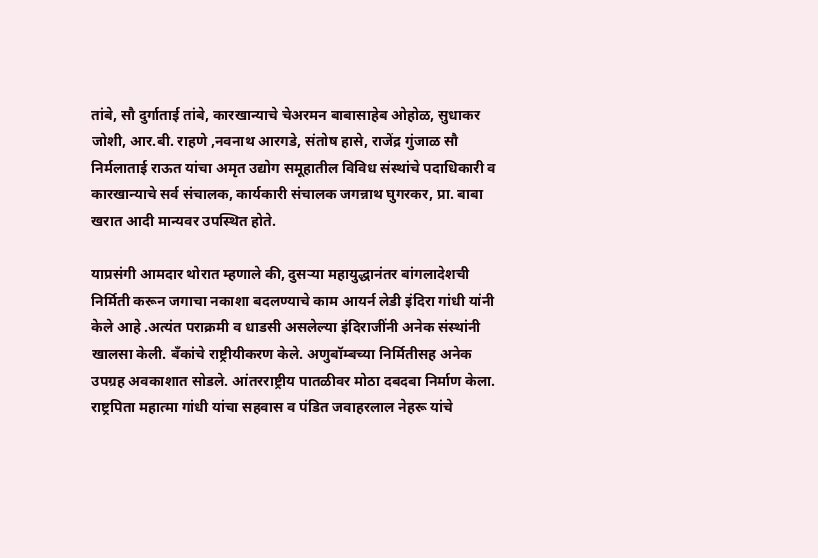तांबे, सौ दुर्गाताई तांबे, कारखान्याचे चेअरमन बाबासाहेब ओहोळ, सुधाकर जोशी, आर.बी. राहणे ,नवनाथ आरगडे, संतोष हासे, राजेंद्र गुंजाळ सौ निर्मलाताई राऊत यांचा अमृत उद्योग समूहातील विविध संस्थांचे पदाधिकारी व कारखान्याचे सर्व संचालक, कार्यकारी संचालक जगन्नाथ घुगरकर, प्रा. बाबा खरात आदी मान्यवर उपस्थित होते.

याप्रसंगी आमदार थोरात म्हणाले की, दुसऱ्या महायुद्धानंतर बांगलादेशची निर्मिती करून जगाचा नकाशा बदलण्याचे काम आयर्न लेडी इंदिरा गांधी यांनी केले आहे .अत्यंत पराक्रमी व धाडसी असलेल्या इंदिराजींनी अनेक संस्थांनी खालसा केली. बँकांचे राष्ट्रीयीकरण केले. अणुबॉम्बच्या निर्मितीसह अनेक उपग्रह अवकाशात सोडले. आंतरराष्ट्रीय पातळीवर मोठा दबदबा निर्माण केला. राष्ट्रपिता महात्मा गांधी यांचा सहवास व पंडित जवाहरलाल नेहरू यांचे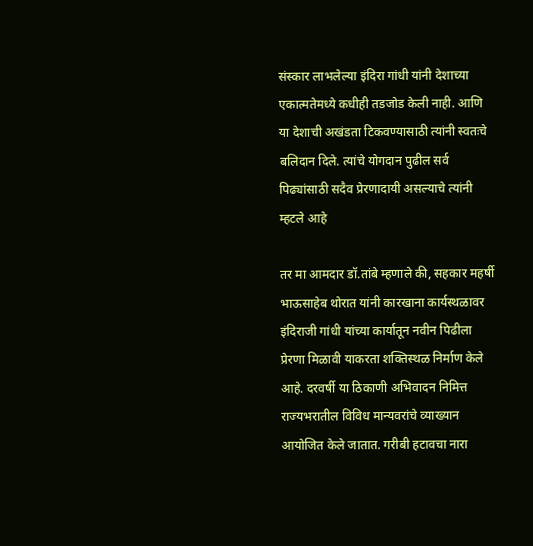संस्कार लाभलेल्या इंदिरा गांधी यांनी देशाच्या एकात्मतेमध्ये कधीही तडजोड केली नाही. आणि या देशाची अखंडता टिकवण्यासाठी त्यांनी स्वतःचे बलिदान दिले. त्यांचे योगदान पुढील सर्व पिढ्यांसाठी सदैव प्रेरणादायी असल्याचे त्यांनी म्हटले आहे

तर मा आमदार डॉ.तांबे म्हणाले की, सहकार महर्षी भाऊसाहेब थोरात यांनी कारखाना कार्यस्थळावर इंदिराजी गांधी यांच्या कार्यातून नवीन पिढीला प्रेरणा मिळावी याकरता शक्तिस्थळ निर्माण केले आहे. दरवर्षी या ठिकाणी अभिवादन निमित्त राज्यभरातील विविध मान्यवरांचे व्याख्यान आयोजित केले जातात. गरीबी हटावचा नारा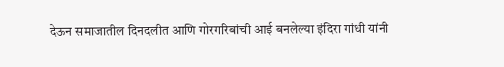देऊन समाजातील दिनदलीत आणि गोरगरिबांची आई बनलेल्या इंदिरा गांधी यांनी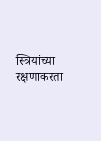स्त्रियांच्या रक्षणाकरता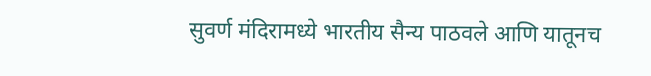सुवर्ण मंदिरामध्ये भारतीय सैन्य पाठवले आणि यातूनच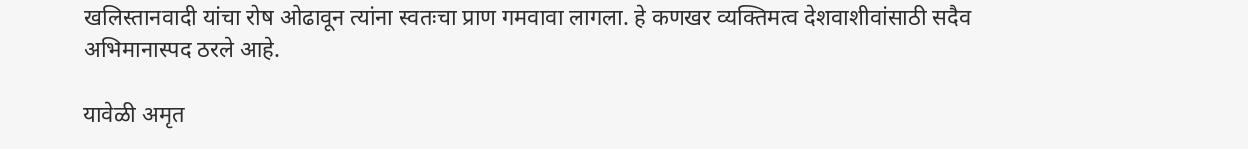खलिस्तानवादी यांचा रोष ओढावून त्यांना स्वतःचा प्राण गमवावा लागला. हे कणखर व्यक्तिमत्व देशवाशीवांसाठी सदैव अभिमानास्पद ठरले आहे.

यावेळी अमृत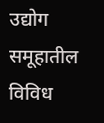उद्योग समूहातील विविध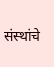संस्थांचे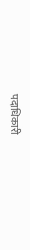पदाधिकारी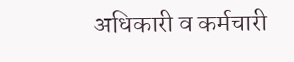अधिकारी व कर्मचारी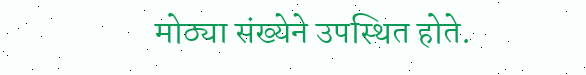मोठ्या संख्येने उपस्थित होते.